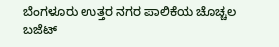ಬೆಂಗಳೂರು ಉತ್ತರ ನಗರ ಪಾಲಿಕೆಯ ಚೊಚ್ಚಲ ಬಜೆಟ್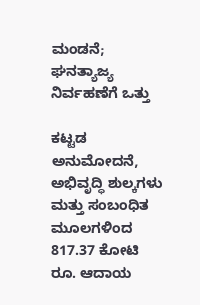ಮಂಡನೆ; ಘನತ್ಯಾಜ್ಯ ನಿರ್ವಹಣೆಗೆ ಒತ್ತು

ಕಟ್ಟಡ ಅನುಮೋದನೆ, ಅಭಿವೃದ್ಧಿ ಶುಲ್ಕಗಳು ಮತ್ತು ಸಂಬಂಧಿತ ಮೂಲಗಳಿಂದ 817.37 ಕೋಟಿ ರೂ. ಆದಾಯ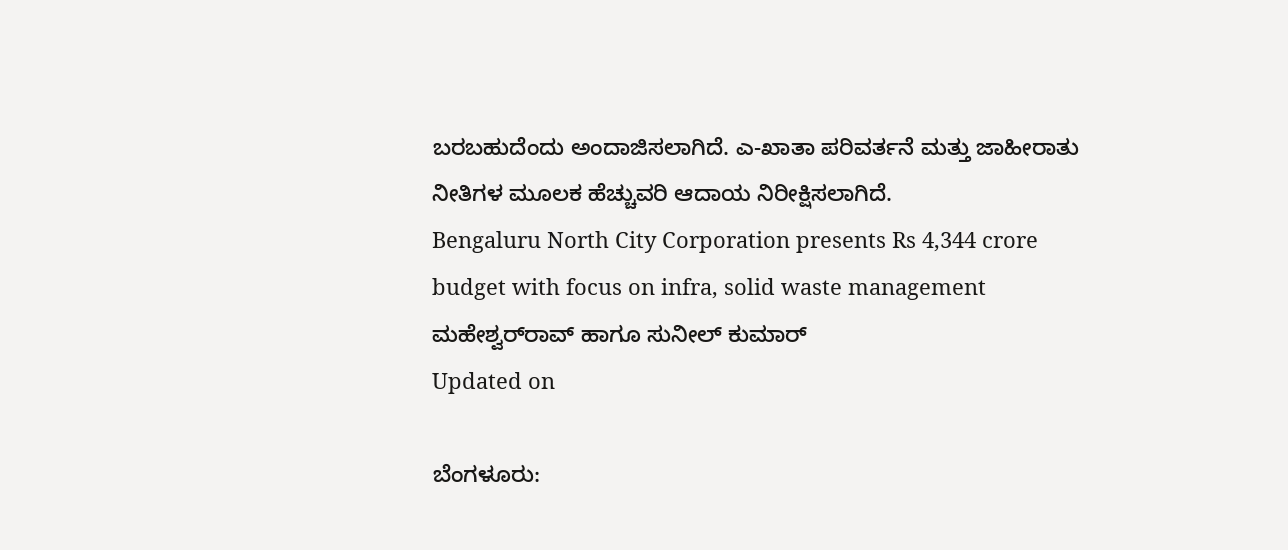ಬರಬಹುದೆಂದು ಅಂದಾಜಿಸಲಾಗಿದೆ. ಎ-ಖಾತಾ ಪರಿವರ್ತನೆ ಮತ್ತು ಜಾಹೀರಾತು ನೀತಿಗಳ ಮೂಲಕ ಹೆಚ್ಚುವರಿ ಆದಾಯ ನಿರೀಕ್ಷಿಸಲಾಗಿದೆ.
Bengaluru North City Corporation presents Rs 4,344 crore budget with focus on infra, solid waste management
ಮಹೇಶ್ವರ್‌ರಾವ್ ಹಾಗೂ ಸುನೀಲ್ ಕುಮಾರ್
Updated on

ಬೆಂಗಳೂರು: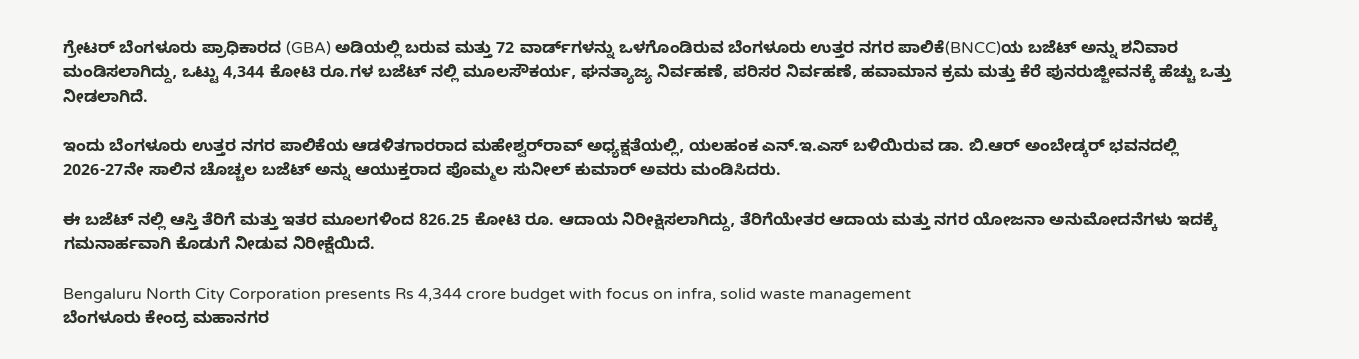ಗ್ರೇಟರ್ ಬೆಂಗಳೂರು ಪ್ರಾಧಿಕಾರದ (GBA) ಅಡಿಯಲ್ಲಿ ಬರುವ ಮತ್ತು 72 ವಾರ್ಡ್‌ಗಳನ್ನು ಒಳಗೊಂಡಿರುವ ಬೆಂಗಳೂರು ಉತ್ತರ ನಗರ ಪಾಲಿಕೆ(BNCC)ಯ ಬಜೆಟ್ ಅನ್ನು ಶನಿವಾರ ಮಂಡಿಸಲಾಗಿದ್ದು, ಒಟ್ಟು 4,344 ಕೋಟಿ ರೂ.ಗಳ ಬಜೆಟ್ ನಲ್ಲಿ ಮೂಲಸೌಕರ್ಯ, ಘನತ್ಯಾಜ್ಯ ನಿರ್ವಹಣೆ, ಪರಿಸರ ನಿರ್ವಹಣೆ, ಹವಾಮಾನ ಕ್ರಮ ಮತ್ತು ಕೆರೆ ಪುನರುಜ್ಜೀವನಕ್ಕೆ ಹೆಚ್ಚು ಒತ್ತು ನೀಡಲಾಗಿದೆ.

ಇಂದು ಬೆಂಗಳೂರು ಉತ್ತರ ನಗರ ಪಾಲಿಕೆಯ ಆಡಳಿತಗಾರರಾದ ಮಹೇಶ್ವರ್‌ರಾವ್ ಅಧ್ಯಕ್ಷತೆಯಲ್ಲಿ, ಯಲಹಂಕ ಎನ್.ಇ.ಎಸ್ ಬಳಿಯಿರುವ ಡಾ. ಬಿ.ಆರ್ ಅಂಬೇಡ್ಕರ್ ಭವನದಲ್ಲಿ 2026-27ನೇ ಸಾಲಿನ ಚೊಚ್ಚಲ ಬಜೆಟ್ ಅನ್ನು ಆಯುಕ್ತರಾದ ಪೊಮ್ಮಲ ಸುನೀಲ್ ಕುಮಾರ್ ಅವರು ಮಂಡಿಸಿದರು.

ಈ ಬಜೆಟ್ ನಲ್ಲಿ ಆಸ್ತಿ ತೆರಿಗೆ ಮತ್ತು ಇತರ ಮೂಲಗಳಿಂದ 826.25 ಕೋಟಿ ರೂ. ಆದಾಯ ನಿರೀಕ್ಷಿಸಲಾಗಿದ್ದು, ತೆರಿಗೆಯೇತರ ಆದಾಯ ಮತ್ತು ನಗರ ಯೋಜನಾ ಅನುಮೋದನೆಗಳು ಇದಕ್ಕೆ ಗಮನಾರ್ಹವಾಗಿ ಕೊಡುಗೆ ನೀಡುವ ನಿರೀಕ್ಷೆಯಿದೆ.

Bengaluru North City Corporation presents Rs 4,344 crore budget with focus on infra, solid waste management
ಬೆಂಗಳೂರು ಕೇಂದ್ರ ಮಹಾನಗರ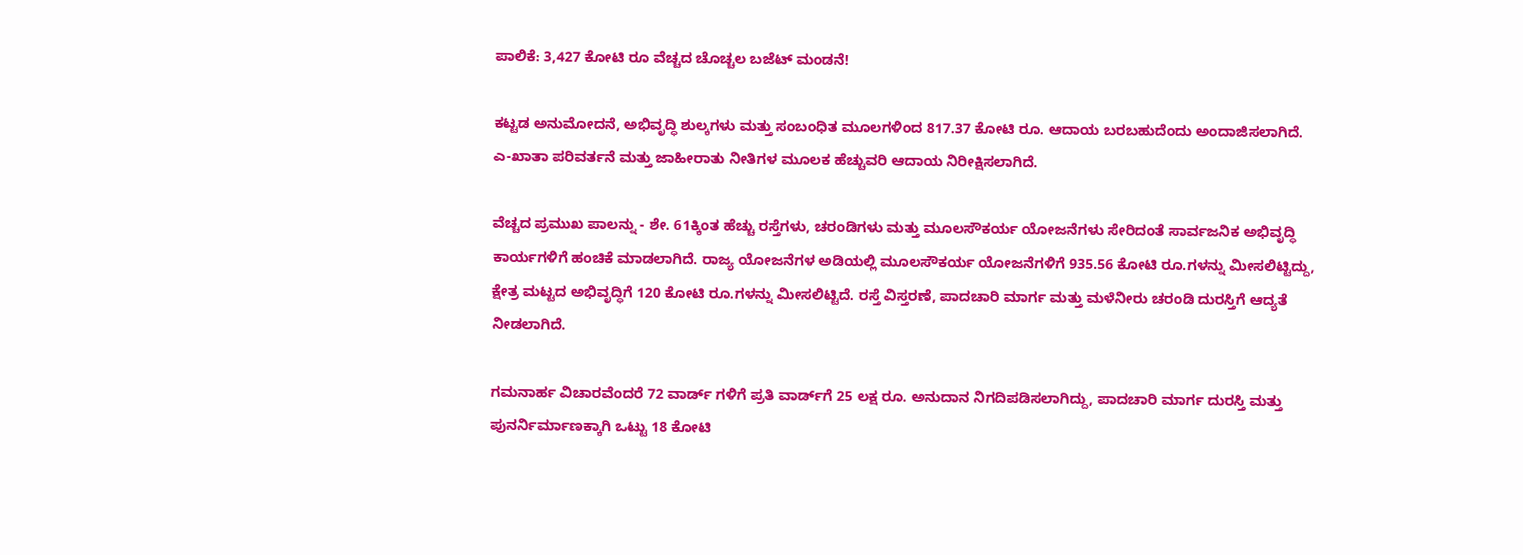ಪಾಲಿಕೆ: 3,427 ಕೋಟಿ ರೂ ವೆಚ್ಚದ ಚೊಚ್ಚಲ ಬಜೆಟ್ ಮಂಡನೆ!

ಕಟ್ಟಡ ಅನುಮೋದನೆ, ಅಭಿವೃದ್ಧಿ ಶುಲ್ಕಗಳು ಮತ್ತು ಸಂಬಂಧಿತ ಮೂಲಗಳಿಂದ 817.37 ಕೋಟಿ ರೂ. ಆದಾಯ ಬರಬಹುದೆಂದು ಅಂದಾಜಿಸಲಾಗಿದೆ. ಎ-ಖಾತಾ ಪರಿವರ್ತನೆ ಮತ್ತು ಜಾಹೀರಾತು ನೀತಿಗಳ ಮೂಲಕ ಹೆಚ್ಚುವರಿ ಆದಾಯ ನಿರೀಕ್ಷಿಸಲಾಗಿದೆ.

ವೆಚ್ಚದ ಪ್ರಮುಖ ಪಾಲನ್ನು - ಶೇ. 61ಕ್ಕಿಂತ ಹೆಚ್ಚು ರಸ್ತೆಗಳು, ಚರಂಡಿಗಳು ಮತ್ತು ಮೂಲಸೌಕರ್ಯ ಯೋಜನೆಗಳು ಸೇರಿದಂತೆ ಸಾರ್ವಜನಿಕ ಅಭಿವೃದ್ಧಿ ಕಾರ್ಯಗಳಿಗೆ ಹಂಚಿಕೆ ಮಾಡಲಾಗಿದೆ. ರಾಜ್ಯ ಯೋಜನೆಗಳ ಅಡಿಯಲ್ಲಿ ಮೂಲಸೌಕರ್ಯ ಯೋಜನೆಗಳಿಗೆ 935.56 ಕೋಟಿ ರೂ.ಗಳನ್ನು ಮೀಸಲಿಟ್ಟಿದ್ದು, ಕ್ಷೇತ್ರ ಮಟ್ಟದ ಅಭಿವೃದ್ಧಿಗೆ 120 ಕೋಟಿ ರೂ.ಗಳನ್ನು ಮೀಸಲಿಟ್ಟಿದೆ. ರಸ್ತೆ ವಿಸ್ತರಣೆ, ಪಾದಚಾರಿ ಮಾರ್ಗ ಮತ್ತು ಮಳೆನೀರು ಚರಂಡಿ ದುರಸ್ತಿಗೆ ಆದ್ಯತೆ ನೀಡಲಾಗಿದೆ.

ಗಮನಾರ್ಹ ವಿಚಾರವೆಂದರೆ 72 ವಾರ್ಡ್ ಗಳಿಗೆ ಪ್ರತಿ ವಾರ್ಡ್‌ಗೆ 25 ಲಕ್ಷ ರೂ. ಅನುದಾನ ನಿಗದಿಪಡಿಸಲಾಗಿದ್ದು, ಪಾದಚಾರಿ ಮಾರ್ಗ ದುರಸ್ತಿ ಮತ್ತು ಪುನರ್ನಿರ್ಮಾಣಕ್ಕಾಗಿ ಒಟ್ಟು 18 ಕೋಟಿ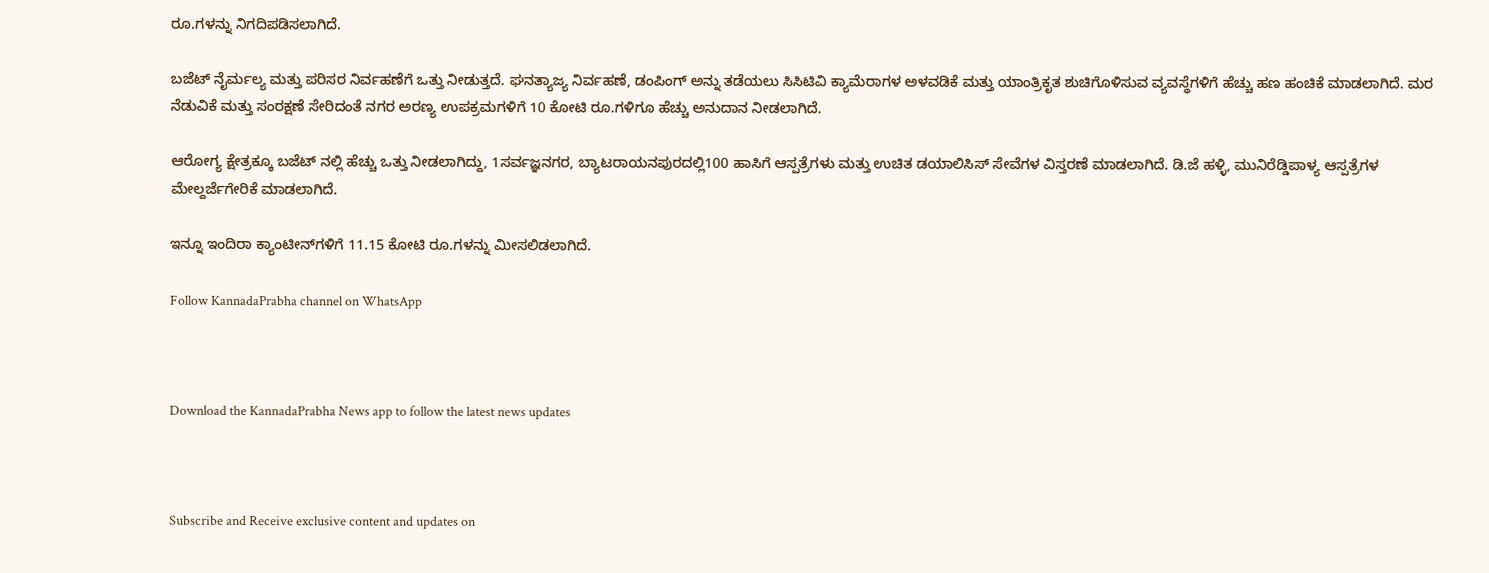ರೂ.ಗಳನ್ನು ನಿಗದಿಪಡಿಸಲಾಗಿದೆ.

ಬಜೆಟ್ ನೈರ್ಮಲ್ಯ ಮತ್ತು ಪರಿಸರ ನಿರ್ವಹಣೆಗೆ ಒತ್ತು ನೀಡುತ್ತದೆ. ಘನತ್ಯಾಜ್ಯ ನಿರ್ವಹಣೆ, ಡಂಪಿಂಗ್ ಅನ್ನು ತಡೆಯಲು ಸಿಸಿಟಿವಿ ಕ್ಯಾಮೆರಾಗಳ ಅಳವಡಿಕೆ ಮತ್ತು ಯಾಂತ್ರಿಕೃತ ಶುಚಿಗೊಳಿಸುವ ವ್ಯವಸ್ಥೆಗಳಿಗೆ ಹೆಚ್ಚು ಹಣ ಹಂಚಿಕೆ ಮಾಡಲಾಗಿದೆ. ಮರ ನೆಡುವಿಕೆ ಮತ್ತು ಸಂರಕ್ಷಣೆ ಸೇರಿದಂತೆ ನಗರ ಅರಣ್ಯ ಉಪಕ್ರಮಗಳಿಗೆ 10 ಕೋಟಿ ರೂ.ಗಳಿಗೂ ಹೆಚ್ಚು ಅನುದಾನ ನೀಡಲಾಗಿದೆ.

ಆರೋಗ್ಯ ಕ್ಷೇತ್ರಕ್ಕೂ ಬಜೆಟ್ ನಲ್ಲಿ ಹೆಚ್ಚು ಒತ್ತು ನೀಡಲಾಗಿದ್ದು, 1ಸರ್ವಜ್ಞನಗರ, ಬ್ಯಾಟರಾಯನಪುರದಲ್ಲಿ100 ಹಾಸಿಗೆ ಆಸ್ಪತ್ರೆಗಳು ಮತ್ತು ಉಚಿತ ಡಯಾಲಿಸಿಸ್ ಸೇವೆಗಳ ವಿಸ್ತರಣೆ ಮಾಡಲಾಗಿದೆ. ಡಿ.ಜೆ ಹಳ್ಳಿ, ಮುನಿರೆಡ್ಡಿಪಾಳ್ಯ ಆಸ್ಪತ್ರೆಗಳ ಮೇಲ್ದರ್ಜೆಗೇರಿಕೆ ಮಾಡಲಾಗಿದೆ.

ಇನ್ನೂ ಇಂದಿರಾ ಕ್ಯಾಂಟೀನ್‌ಗಳಿಗೆ 11.15 ಕೋಟಿ ರೂ.ಗಳನ್ನು ಮೀಸಲಿಡಲಾಗಿದೆ.

Follow KannadaPrabha channel on WhatsApp



Download the KannadaPrabha News app to follow the latest news updates



Subscribe and Receive exclusive content and updates on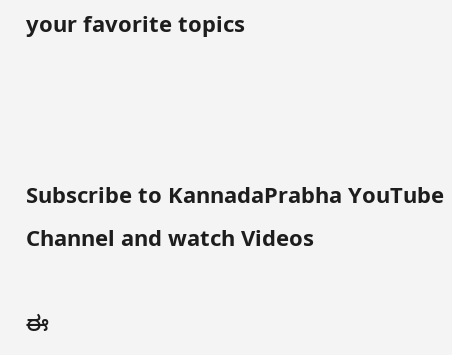your favorite topics



Subscribe to KannadaPrabha YouTube Channel and watch Videos

ಈ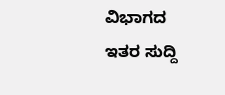ವಿಭಾಗದ ಇತರ ಸುದ್ದಿ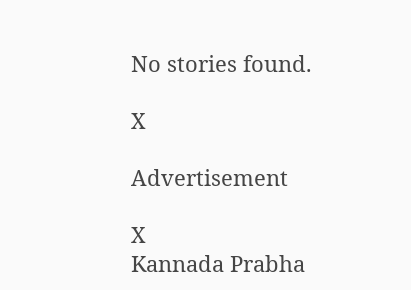No stories found.

X

Advertisement

X
Kannada Prabha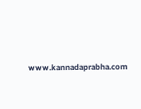www.kannadaprabha.com